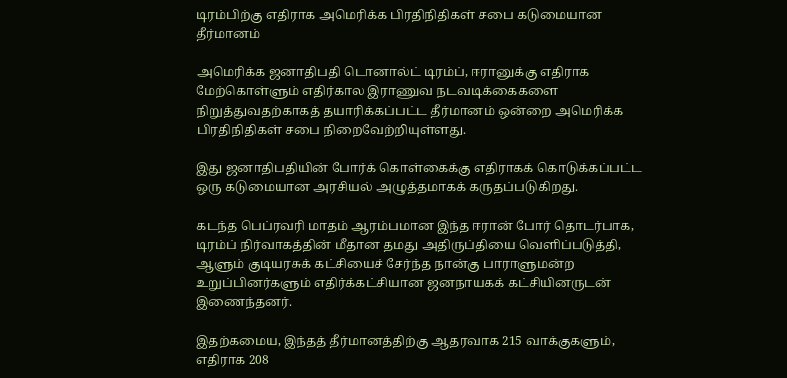டிரம்பிற்கு எதிராக அமெரிக்க பிரதிநிதிகள் சபை கடுமையான தீர்மானம்

அமெரிக்க ஜனாதிபதி டொனால்ட் டிரம்ப், ஈரானுக்கு எதிராக மேற்கொள்ளும் எதிர்கால இராணுவ நடவடிக்கைகளை நிறுத்துவதற்காகத் தயாரிக்கப்பட்ட தீர்மானம் ஒன்றை அமெரிக்க பிரதிநிதிகள் சபை நிறைவேற்றியுள்ளது.

இது ஜனாதிபதியின் போர்க் கொள்கைக்கு எதிராகக் கொடுக்கப்பட்ட ஒரு கடுமையான அரசியல் அழுத்தமாகக் கருதப்படுகிறது.

கடந்த பெப்ரவரி மாதம் ஆரம்பமான இந்த ஈரான் போர் தொடர்பாக, டிரம்ப் நிர்வாகத்தின் மீதான தமது அதிருப்தியை வெளிப்படுத்தி, ஆளும் குடியரசுக் கட்சியைச் சேர்ந்த நான்கு பாராளுமன்ற உறுப்பினர்களும் எதிர்க்கட்சியான ஜனநாயகக் கட்சியினருடன் இணைந்தனர்.

இதற்கமைய, இந்தத் தீர்மானத்திற்கு ஆதரவாக 215 வாக்குகளும், எதிராக 208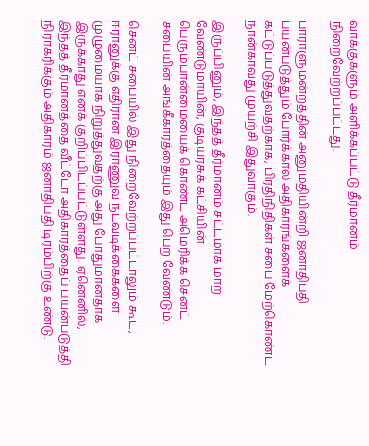வாக்குகளும் அளிக்கப்பட்டு தீர்மானம் நிறைவேற்றப்பட்டது.

பாராளுமன்றத்தின் அனுமதியின்றி ஜனாதிபதி பயன்படுத்தும் போர்க்கால அதிகாரங்களைக் கட்டுப்படுத்துவதற்காக, பிரதிநிதிகள் சபை மேற்கொண்ட நான்காவது முயற்சி இதுவாகும்.

இருப்பினும், இந்தத் தீர்மானம் சட்டமாக மாற வேண்டுமாயின், குடியரசுக் கட்சியின் பெரும்பான்மையைக் கொண்ட அமெரிக்க செனட் சபையின் அங்கீகாரத்தையும் இது பெற வேண்டும்.

செனட் சபையில் இது நிறைவேற்றப்பட்டாலும் கூட, ஈரானுக்கு எதிரான இராணுவ நடவடிக்கைகளை முழுமையாக நிறுத்துவதற்கு அது போதுமானதாக இருக்காது எனக் குறிப்பிடப்பட்டுள்ளது. ஏனெனில், இந்தத் தீர்மானத்தை வீட்டோ அதிகாரத்தைப் பயன்படுத்தி நிராகரிக்கும் அதிகாரம் ஜனாதிபதி டிரம்பிற்கு உண்டு.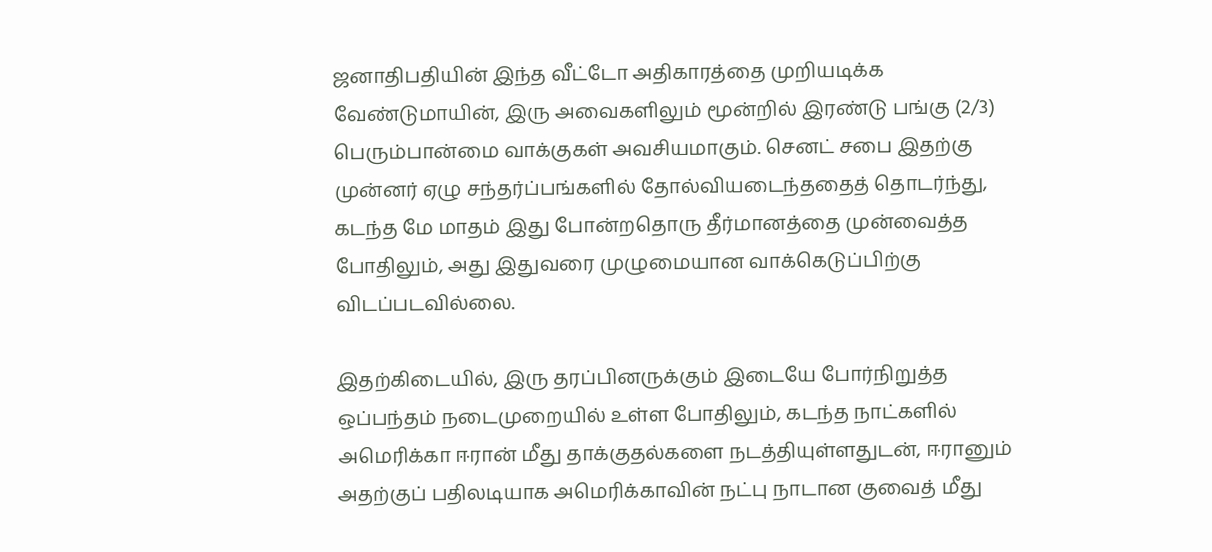ஜனாதிபதியின் இந்த வீட்டோ அதிகாரத்தை முறியடிக்க வேண்டுமாயின், இரு அவைகளிலும் மூன்றில் இரண்டு பங்கு (2/3) பெரும்பான்மை வாக்குகள் அவசியமாகும். செனட் சபை இதற்கு முன்னர் ஏழு சந்தர்ப்பங்களில் தோல்வியடைந்ததைத் தொடர்ந்து, கடந்த மே மாதம் இது போன்றதொரு தீர்மானத்தை முன்வைத்த போதிலும், அது இதுவரை முழுமையான வாக்கெடுப்பிற்கு விடப்படவில்லை.

இதற்கிடையில், இரு தரப்பினருக்கும் இடையே போர்நிறுத்த ஒப்பந்தம் நடைமுறையில் உள்ள போதிலும், கடந்த நாட்களில் அமெரிக்கா ஈரான் மீது தாக்குதல்களை நடத்தியுள்ளதுடன், ஈரானும் அதற்குப் பதிலடியாக அமெரிக்காவின் நட்பு நாடான குவைத் மீது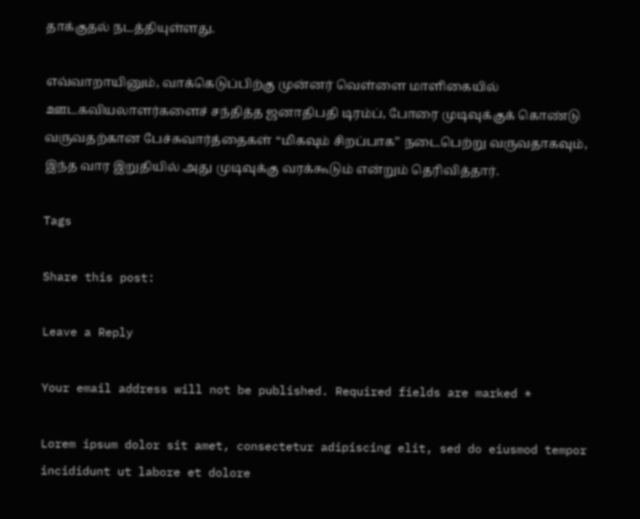தாக்குதல் நடத்தியுள்ளது.

எவ்வாறாயினும், வாக்கெடுப்பிற்கு முன்னர் வெள்ளை மாளிகையில் ஊடகவியலாளர்களைச் சந்தித்த ஜனாதிபதி டிரம்ப், போரை முடிவுக்குக் கொண்டு வருவதற்கான பேச்சுவார்த்தைகள் “மிகவும் சிறப்பாக” நடைபெற்று வருவதாகவும், இந்த வார இறுதியில் அது முடிவுக்கு வரக்கூடும் என்றும் தெரிவித்தார்.

Tags

Share this post:

Leave a Reply

Your email address will not be published. Required fields are marked *

Lorem ipsum dolor sit amet, consectetur adipiscing elit, sed do eiusmod tempor incididunt ut labore et dolore